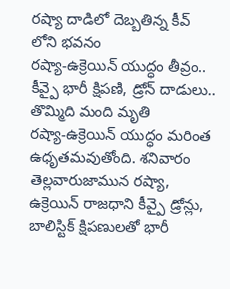రష్యా దాడిలో దెబ్బతిన్న కీవ్ లోని భవనం
రష్యా-ఉక్రెయిన్ యుద్ధం తీవ్రం..
కీవ్పై భారీ క్షిపణి, డ్రోన్ దాడులు.. తొమ్మిది మంది మృతి
రష్యా-ఉక్రెయిన్ యుద్ధం మరింత ఉధృతమవుతోంది. శనివారం తెల్లవారుజామున రష్యా, ఉక్రెయిన్ రాజధాని కీవ్పై డ్రోన్లు, బాలిస్టిక్ క్షిపణులతో భారీ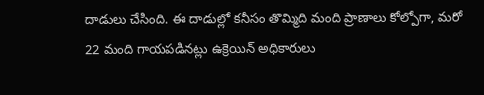దాడులు చేసింది. ఈ దాడుల్లో కనీసం తొమ్మిది మంది ప్రాణాలు కోల్పోగా, మరో 22 మంది గాయపడినట్లు ఉక్రెయిన్ అధికారులు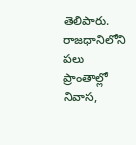తెలిపారు. రాజధానిలోని పలు ప్రాంతాల్లో నివాస,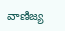వాణిజ్య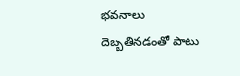భవనాలు దెబ్బతినడంతో పాటు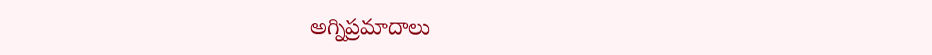అగ్నిప్రమాదాలు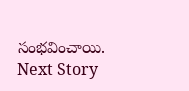సంభవించాయి.
Next Story